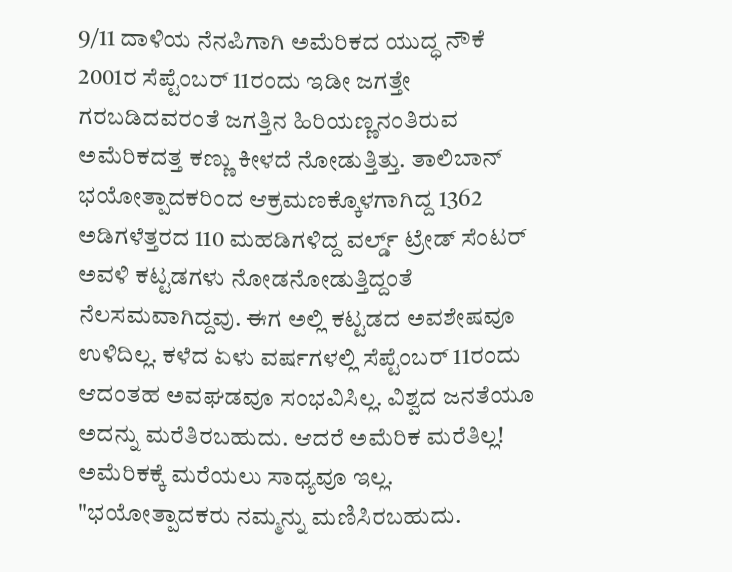9/11 ದಾಳಿಯ ನೆನಪಿಗಾಗಿ ಅಮೆರಿಕದ ಯುದ್ಧ ನೌಕೆ
2001ರ ಸೆಪ್ಟೆಂಬರ್ 11ರಂದು ಇಡೀ ಜಗತ್ತೇ ಗರಬಡಿದವರಂತೆ ಜಗತ್ತಿನ ಹಿರಿಯಣ್ಣನಂತಿರುವ ಅಮೆರಿಕದತ್ತ ಕಣ್ಣು ಕೀಳದೆ ನೋಡುತ್ತಿತ್ತು. ತಾಲಿಬಾನ್ ಭಯೋತ್ಪಾದಕರಿಂದ ಆಕ್ರಮಣಕ್ಕೊಳಗಾಗಿದ್ದ 1362 ಅಡಿಗಳೆತ್ತರದ 110 ಮಹಡಿಗಳಿದ್ದ ವರ್ಲ್ಡ್ ಟ್ರೇಡ್ ಸೆಂಟರ್ ಅವಳಿ ಕಟ್ಟಡಗಳು ನೋಡನೋಡುತ್ತಿದ್ದಂತೆ ನೆಲಸಮವಾಗಿದ್ದವು. ಈಗ ಅಲ್ಲಿ ಕಟ್ಟಡದ ಅವಶೇಷವೂ ಉಳಿದಿಲ್ಲ. ಕಳೆದ ಏಳು ವರ್ಷಗಳಲ್ಲಿ ಸೆಪ್ಟೆಂಬರ್ 11ರಂದು ಆದಂತಹ ಅವಘಡವೂ ಸಂಭವಿಸಿಲ್ಲ. ವಿಶ್ವದ ಜನತೆಯೂ ಅದನ್ನು ಮರೆತಿರಬಹುದು. ಆದರೆ ಅಮೆರಿಕ ಮರೆತಿಲ್ಲ! ಅಮೆರಿಕಕ್ಕೆ ಮರೆಯಲು ಸಾಧ್ಯವೂ ಇಲ್ಲ.
"ಭಯೋತ್ಪಾದಕರು ನಮ್ಮನ್ನು ಮಣಿಸಿರಬಹುದು.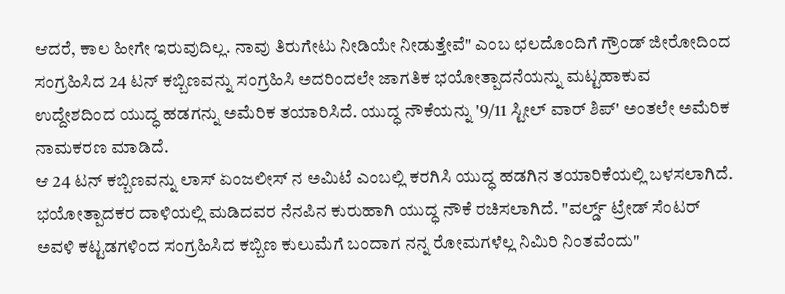ಆದರೆ, ಕಾಲ ಹೀಗೇ ಇರುವುದಿಲ್ಲ. ನಾವು ತಿರುಗೇಟು ನೀಡಿಯೇ ನೀಡುತ್ತೇವೆ" ಎಂಬ ಛಲದೊಂದಿಗೆ ಗ್ರೌಂಡ್ ಜೀರೋದಿಂದ ಸಂಗ್ರಹಿಸಿದ 24 ಟನ್ ಕಬ್ಬಿಣವನ್ನು ಸಂಗ್ರಹಿಸಿ ಅದರಿಂದಲೇ ಜಾಗತಿಕ ಭಯೋತ್ಪಾದನೆಯನ್ನು ಮಟ್ಟಹಾಕುವ ಉದ್ದೇಶದಿಂದ ಯುದ್ಧ ಹಡಗನ್ನು ಅಮೆರಿಕ ತಯಾರಿಸಿದೆ. ಯುದ್ಧ ನೌಕೆಯನ್ನು '9/11 ಸ್ಟೀಲ್ ವಾರ್ ಶಿಪ್' ಅಂತಲೇ ಅಮೆರಿಕ ನಾಮಕರಣ ಮಾಡಿದೆ.
ಆ 24 ಟನ್ ಕಬ್ಬಿಣವನ್ನು ಲಾಸ್ ಏಂಜಲೀಸ್ ನ ಅಮಿಟೆ ಎಂಬಲ್ಲಿ ಕರಗಿಸಿ ಯುದ್ಧ ಹಡಗಿನ ತಯಾರಿಕೆಯಲ್ಲಿ ಬಳಸಲಾಗಿದೆ. ಭಯೋತ್ಪಾದಕರ ದಾಳಿಯಲ್ಲಿ ಮಡಿದವರ ನೆನಪಿನ ಕುರುಹಾಗಿ ಯುದ್ಧ ನೌಕೆ ರಚಿಸಲಾಗಿದೆ. "ವರ್ಲ್ಡ್ ಟ್ರೇಡ್ ಸೆಂಟರ್ ಅವಳಿ ಕಟ್ಟಡಗಳಿಂದ ಸಂಗ್ರಹಿಸಿದ ಕಬ್ಬಿಣ ಕುಲುಮೆಗೆ ಬಂದಾಗ ನನ್ನ ರೋಮಗಳೆಲ್ಲ ನಿಮಿರಿ ನಿಂತವೆಂದು"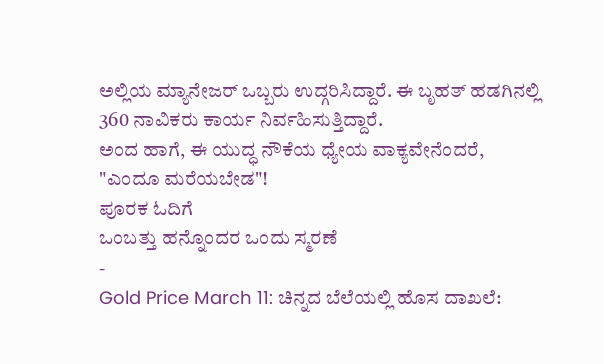ಅಲ್ಲಿಯ ಮ್ಯಾನೇಜರ್ ಒಬ್ಬರು ಉದ್ಗರಿಸಿದ್ದಾರೆ. ಈ ಬೃಹತ್ ಹಡಗಿನಲ್ಲಿ 360 ನಾವಿಕರು ಕಾರ್ಯ ನಿರ್ವಹಿಸುತ್ತಿದ್ದಾರೆ.
ಅಂದ ಹಾಗೆ, ಈ ಯುದ್ಧ ನೌಕೆಯ ಧ್ಯೇಯ ವಾಕ್ಯವೇನೆಂದರೆ, "ಎಂದೂ ಮರೆಯಬೇಡ"!
ಪೂರಕ ಓದಿಗೆ
ಒಂಬತ್ತು ಹನ್ನೊಂದರ ಒಂದು ಸ್ಮರಣೆ
-
Gold Price March 11: ಚಿನ್ನದ ಬೆಲೆಯಲ್ಲಿ ಹೊಸ ದಾಖಲೆ: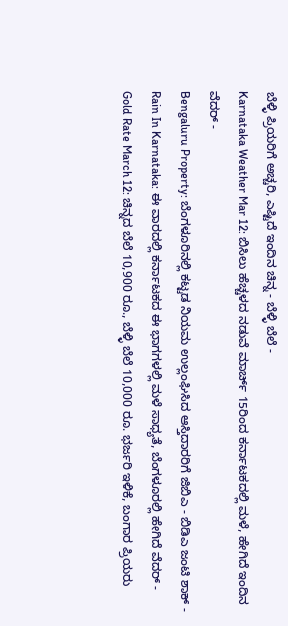ಬೆಳ್ಳಿ ಪ್ರಿಯರಿಗೆ ಅಚ್ಚರಿ, ಎಷ್ಟಿದೆ ಇಂದಿನ ಚಿನ್ನ - ಬೆಳ್ಳಿ ಬೆಲೆ -
Karnataka Weather Mar 12: ಬಿಸಿಲು ಹೆಚ್ಚಳದ ನಡುವೆ ಮಾರ್ಚ್ 15ರಿಂದ ಕರ್ನಾಟಕದಲ್ಲಿ ಮಳೆ, ಹೇಗಿದೆ ಇಂದಿನ ವೆದರ್ -
Bengaluru Property: ಬೆಂಗಳೂರಿನಲ್ಲಿ ಕಟ್ಟಡ ನಿಯಮ ಉಲ್ಲಂಘಿಸಿದ ಆಸ್ತಿದಾರರಿಗೆ ಜಿಬಿಎ - ಬಿಡಿಎ ಜಂಟಿ ಶಾಕ್ -
Rain In Karnataka: ಈ ವಾರದಲ್ಲಿ ಕರ್ನಾಟಕದ ಈ ಭಾಗಗಳಲ್ಲಿ ಮಳೆ ಸಾಧ್ಯತೆ, ಬೆಂಗಳೂರಲ್ಲಿ ಹೇಗಿದೆ ವೆದರ್ -
Gold Rate March 12: ಚಿನ್ನದ ಬೆಲೆ 10,900 ರೂ., ಬೆಳ್ಳಿ ಬೆಲೆ 10,000 ರೂ. ಭರ್ಜರಿ ಇಳಿಕೆ, ಬಂಗಾರ ಪ್ರಿಯರು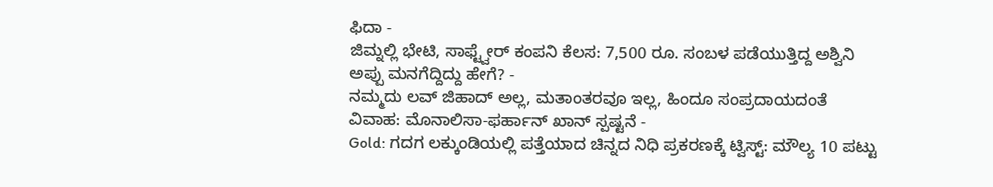ಫಿದಾ -
ಜಿಮ್ನಲ್ಲಿ ಭೇಟಿ, ಸಾಫ್ಟ್ವೇರ್ ಕಂಪನಿ ಕೆಲಸ: 7,500 ರೂ. ಸಂಬಳ ಪಡೆಯುತ್ತಿದ್ದ ಅಶ್ವಿನಿ ಅಪ್ಪು ಮನಗೆದ್ದಿದ್ದು ಹೇಗೆ? -
ನಮ್ಮದು ಲವ್ ಜಿಹಾದ್ ಅಲ್ಲ, ಮತಾಂತರವೂ ಇಲ್ಲ, ಹಿಂದೂ ಸಂಪ್ರದಾಯದಂತೆ ವಿವಾಹ: ಮೊನಾಲಿಸಾ-ಫರ್ಹಾನ್ ಖಾನ್ ಸ್ಪಷ್ಟನೆ -
Gold: ಗದಗ ಲಕ್ಕುಂಡಿಯಲ್ಲಿ ಪತ್ತೆಯಾದ ಚಿನ್ನದ ನಿಧಿ ಪ್ರಕರಣಕ್ಕೆ ಟ್ವಿಸ್ಟ್: ಮೌಲ್ಯ 10 ಪಟ್ಟು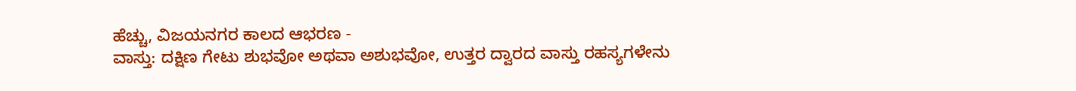ಹೆಚ್ಚು, ವಿಜಯನಗರ ಕಾಲದ ಆಭರಣ -
ವಾಸ್ತು: ದಕ್ಷಿಣ ಗೇಟು ಶುಭವೋ ಅಥವಾ ಅಶುಭವೋ, ಉತ್ತರ ದ್ವಾರದ ವಾಸ್ತು ರಹಸ್ಯಗಳೇನು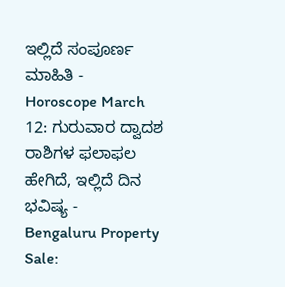ಇಲ್ಲಿದೆ ಸಂಪೂರ್ಣ ಮಾಹಿತಿ -
Horoscope March 12: ಗುರುವಾರ ದ್ವಾದಶ ರಾಶಿಗಳ ಫಲಾಫಲ ಹೇಗಿದೆ, ಇಲ್ಲಿದೆ ದಿನ ಭವಿಷ್ಯ -
Bengaluru Property Sale: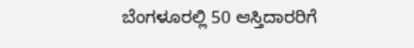ಬೆಂಗಳೂರಲ್ಲಿ 50 ಆಸ್ತಿದಾರರಿಗೆ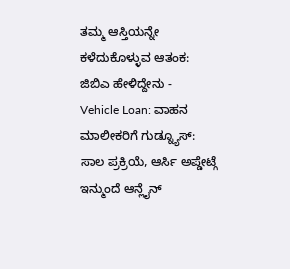ತಮ್ಮ ಆಸ್ತಿಯನ್ನೇ ಕಳೆದುಕೊಳ್ಳುವ ಆತಂಕ: ಜಿಬಿಎ ಹೇಳಿದ್ದೇನು -
Vehicle Loan: ವಾಹನ ಮಾಲೀಕರಿಗೆ ಗುಡ್ನ್ಯೂಸ್: ಸಾಲ ಪ್ರಕ್ರಿಯೆ, ಆರ್ಸಿ ಅಪ್ಡೇಟ್ಗೆ ಇನ್ಮುಂದೆ ಆನ್ಲೈನ್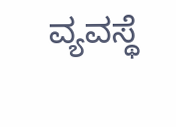ವ್ಯವಸ್ಥೆ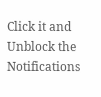Click it and Unblock the Notifications